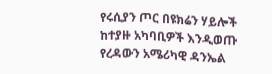የሩሲያን ጦር በዩክሬን ሃይሎች ከተያዙ አካባቢዎች እንዲወጡ የረዳውን አሜሪካዊ ዳንኤል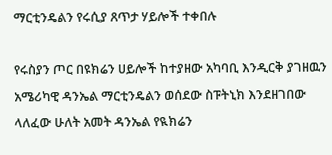ማርቲንዴልን የሩሲያ ጸጥታ ሃይሎች ተቀበሉ

የሩስያን ጦር በዩክሬን ሀይሎች ከተያዘው አካባቢ እንዲርቅ ያገዘዉን አሜሪካዊ ዳንኤል ማርቲንዴልን ወሰደው ስፑትኒክ እንደዘገበው ላለፈው ሁለት አመት ዳንኤል የዪክሬን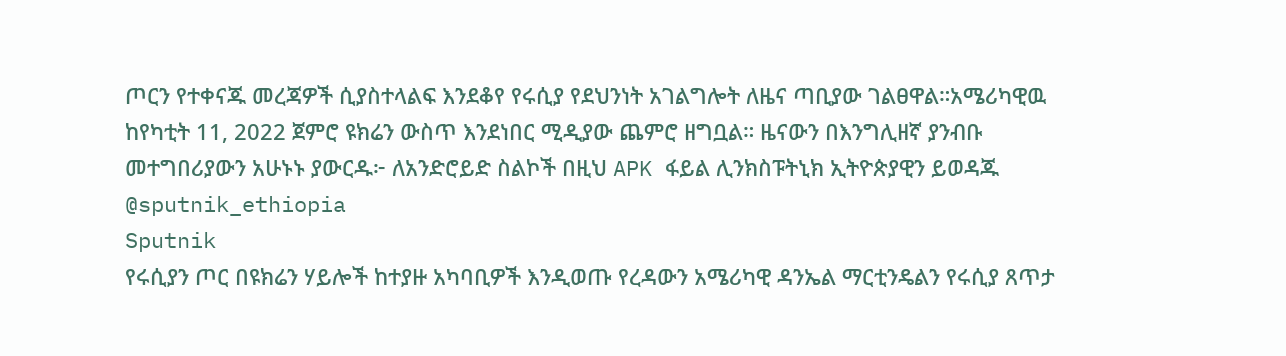ጦርን የተቀናጁ መረጃዎች ሲያስተላልፍ እንደቆየ የሩሲያ የደህንነት አገልግሎት ለዜና ጣቢያው ገልፀዋል።አሜሪካዊዉ ከየካቲት 11, 2022 ጀምሮ ዩክሬን ውስጥ እንደነበር ሚዲያው ጨምሮ ዘግቧል። ዜናውን በእንግሊዘኛ ያንብቡ መተግበሪያውን አሁኑኑ ያውርዱ፦ ለአንድሮይድ ስልኮች በዚህ APK ፋይል ሊንክስፑትኒክ ኢትዮጵያዊን ይወዳጁ @sputnik_ethiopia
Sputnik
የሩሲያን ጦር በዩክሬን ሃይሎች ከተያዙ አካባቢዎች እንዲወጡ የረዳውን አሜሪካዊ ዳንኤል ማርቲንዴልን የሩሲያ ጸጥታ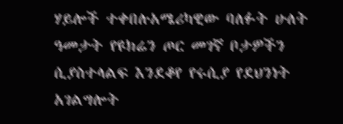ሃይሎች ተቀበሉአሜሪካዊው ባለፉት ሁለት ዓመታት የዩክሬን ጦር መገኛ ቦታዎችን ሲያስተላልፍ እንደቆየ የሩሲያ የደህንነት አገልግሎት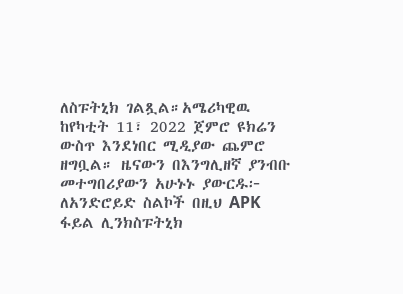ለስፑትኒክ ገልጿል።አሜሪካዊዉ ከየካቲት 11፣ 2022 ጀምሮ ዩክሬን ውስጥ እንደነበር ሚዲያው ጨምሮ ዘግቧል። ዜናውን በእንግሊዘኛ ያንብቡ   መተግበሪያውን አሁኑኑ ያውርዱ፦ ለአንድሮይድ ስልኮች በዚህ APK ፋይል ሊንክስፑትኒክ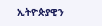ኢትዮጵያዊን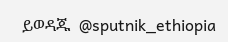ይወዳጁ  @sputnik_ethiopia